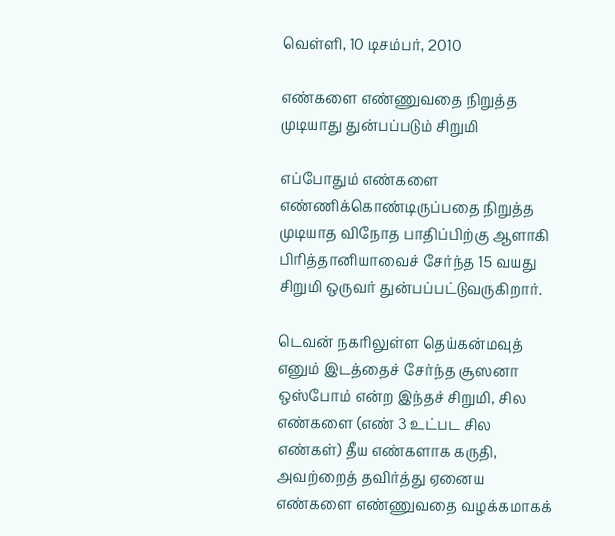வெள்ளி, 10 டிசம்பர், 2010

எண்களை எண்ணுவதை நிறுத்த முடியாது துன்பப்படும் சிறுமி

எப்போதும் எண்களை எண்ணிக்கொண்டிருப்பதை நிறுத்த முடியாத விநோத பாதிப்பிற்கு ஆளாகி பிரித்தானியாவைச் சேர்ந்த 15 வயது சிறுமி ஒருவர் துன்பப்பட்டுவருகிறார்.

டெவன் நகரிலுள்ள தெய்கன்மவுத் எனும் இடத்தைச் சேர்ந்த சூஸனா ஒஸ்போம் என்ற இந்தச் சிறுமி, சில எண்களை (எண் 3 உட்பட சில எண்கள்) தீய எண்களாக கருதி, அவற்றைத் தவிர்த்து ஏனைய எண்களை எண்ணுவதை வழக்கமாகக்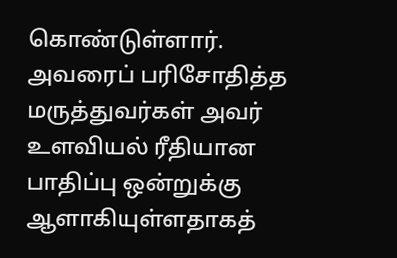கொண்டுள்ளார். அவரைப் பரிசோதித்த மருத்துவர்கள் அவர் உளவியல் ரீதியான பாதிப்பு ஒன்றுக்கு ஆளாகியுள்ளதாகத்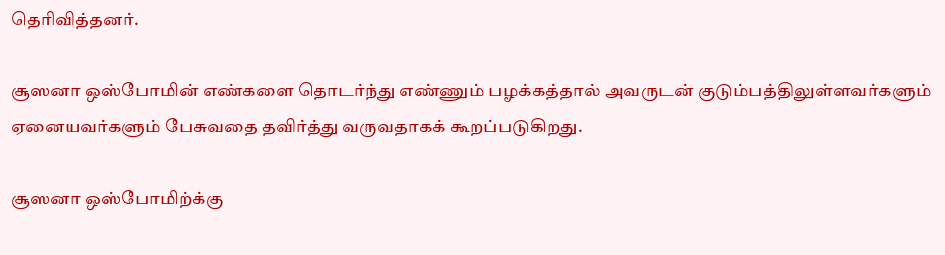தெரிவித்தனர்.

சூஸனா ஒஸ்போமின் எண்களை தொடர்ந்து எண்ணும் பழக்கத்தால் அவருடன் குடும்பத்திலுள்ளவர்களும் ஏனையவர்களும் பேசுவதை தவிர்த்து வருவதாகக் கூறப்படுகிறது.

சூஸனா ஒஸ்போமிற்க்கு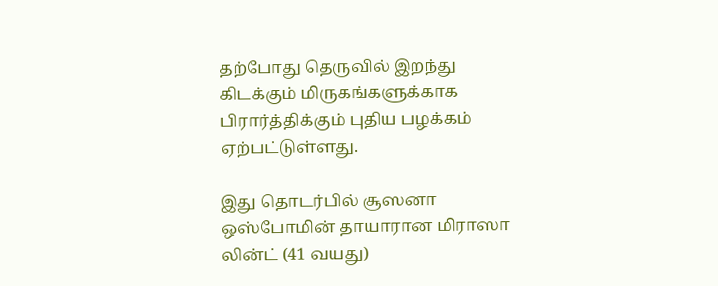தற்போது தெருவில் இறந்து கிடக்கும் மிருகங்களுக்காக பிரார்த்திக்கும் புதிய பழக்கம் ஏற்பட்டுள்ளது.

இது தொடர்பில் சூஸனா ஒஸ்போமின் தாயாரான மிராஸா லின்ட் (41 வயது)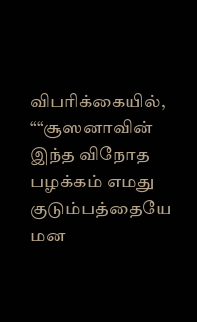விபரிக்கையில், ““சூஸனாவின் இந்த விநோத பழக்கம் எமது குடும்பத்தையே மன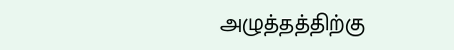அழுத்தத்திற்கு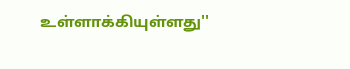உள்ளாக்கியுள்ளது''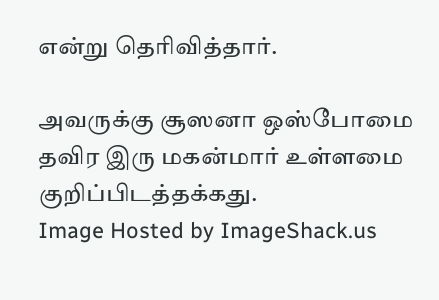என்று தெரிவித்தார்.

அவருக்கு சூஸனா ஒஸ்போமை தவிர இரு மகன்மார் உள்ளமை குறிப்பிடத்தக்கது.
Image Hosted by ImageShack.us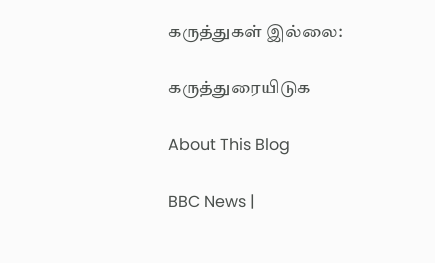கருத்துகள் இல்லை:

கருத்துரையிடுக

About This Blog

BBC News |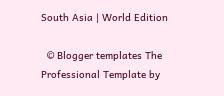South Asia | World Edition

  © Blogger templates The Professional Template by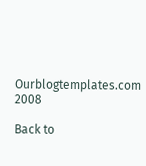Ourblogtemplates.com 2008

Back to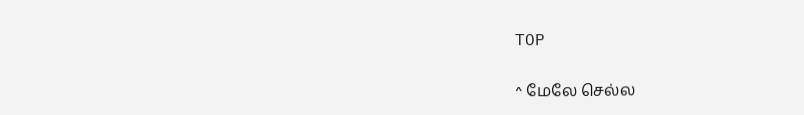TOP

^ மேலே செல்ல